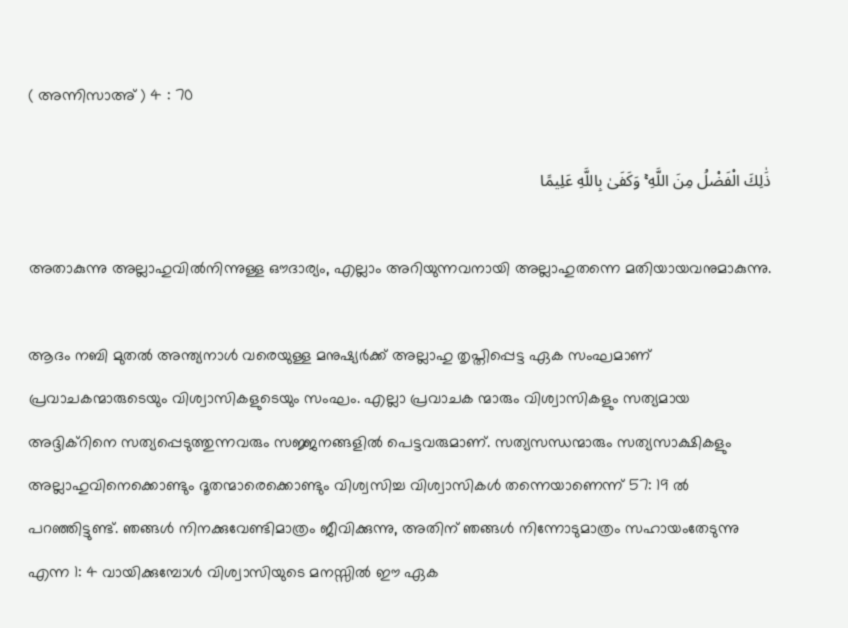( അന്നിസാഅ് ) 4 : 70

ذَٰلِكَ الْفَضْلُ مِنَ اللَّهِ ۚ وَكَفَىٰ بِاللَّهِ عَلِيمًا

അതാകുന്നു അല്ലാഹുവില്‍നിന്നുള്ള ഔദാര്യം, എല്ലാം അറിയുന്നവനായി അല്ലാഹുതന്നെ മതിയായവനുമാകുന്നു.

ആദം നബി മുതല്‍ അന്ത്യനാള്‍ വരെയുള്ള മനുഷ്യര്‍ക്ക് അല്ലാഹു തൃപ്തിപ്പെട്ട ഏക സംഘമാണ് പ്രവാചകന്മാരുടെയും വിശ്വാസികളുടെയും സംഘം. എല്ലാ പ്രവാചക ന്മാരും വിശ്വാസികളും സത്യമായ അദ്ദിക്റിനെ സത്യപ്പെടുത്തുന്നവരും സജ്ജനങ്ങളില്‍ പെട്ടവരുമാണ്. സത്യസന്ധന്മാരും സത്യസാക്ഷികളും അല്ലാഹുവിനെക്കൊണ്ടും ദൂതന്മാരെക്കൊണ്ടും വിശ്വസിച്ച വിശ്വാസികള്‍ തന്നെയാണെന്ന് 57: 19 ല്‍ പറഞ്ഞിട്ടുണ്ട്. ഞങ്ങള്‍ നിനക്കുവേണ്ടിമാത്രം ജീവിക്കുന്നു, അതിന് ഞങ്ങള്‍ നിന്നോടുമാത്രം സഹായംതേടുന്നു എന്ന 1: 4 വായിക്കുമ്പോള്‍ വിശ്വാസിയുടെ മനസ്സില്‍ ഈ ഏക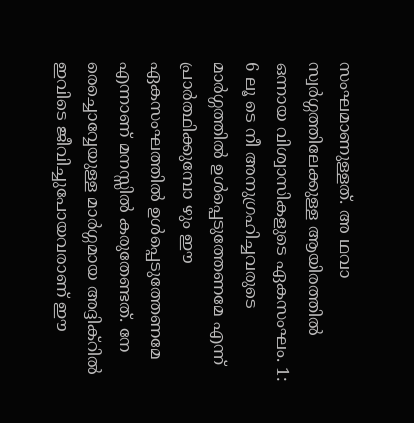സംഘമാണുള്ളത്. അ ഥവാ സ്വര്‍ഗ്ഗത്തിലേക്കുള്ള ആയിരത്തില്‍ ഒന്നായ വിശ്വാസികളുടെ ഏകസംഘം. 1: 6 ലൂ ടെ നീ അനുഗ്രഹിച്ചവരുടെ മാര്‍ഗ്ഗത്തില്‍ ഉള്‍പ്പെടുത്തേണമേ എന്ന് പ്രാര്‍ത്ഥിക്കുമ്പോ ഴും ഈ ഏകസംഘത്തില്‍ ഉള്‍പ്പെടുത്തേണമേ എന്നാണ് മനസ്സില്‍ കരുതേണ്ടത്. നേ രെച്ചൊവ്വേയുള്ള മാര്‍ഗ്ഗമായ അദ്ദിക്റില്‍ ഇവിടെ ജീവിച്ചുപോയവരാണ് ഈ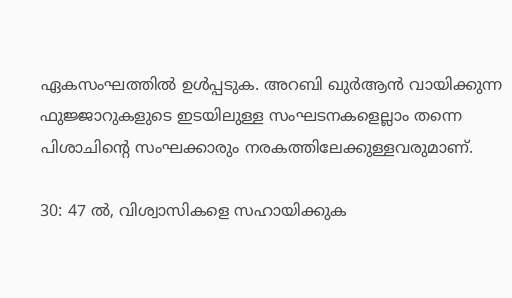ഏകസംഘത്തില്‍ ഉള്‍പ്പടുക. അറബി ഖുര്‍ആന്‍ വായിക്കുന്ന ഫുജ്ജാറുകളുടെ ഇടയിലുള്ള സംഘടനകളെല്ലാം തന്നെ പിശാചിന്‍റെ സംഘക്കാരും നരകത്തിലേക്കുള്ളവരുമാണ്.

30: 47 ല്‍, വിശ്വാസികളെ സഹായിക്കുക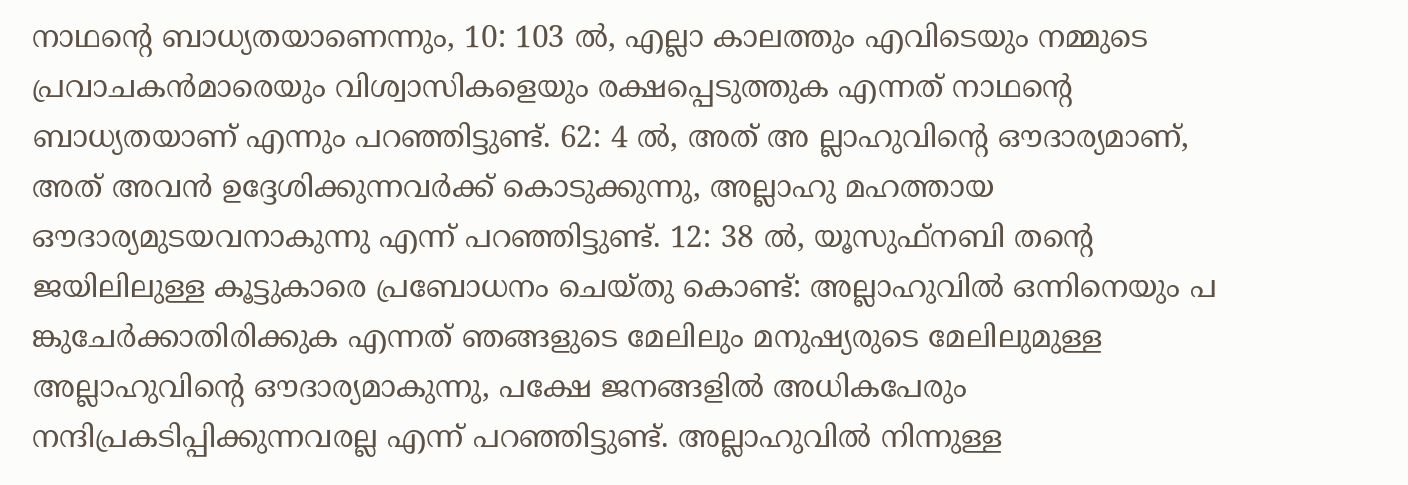നാഥന്‍റെ ബാധ്യതയാണെന്നും, 10: 103 ല്‍, എല്ലാ കാലത്തും എവിടെയും നമ്മുടെ പ്രവാചകന്‍മാരെയും വിശ്വാസികളെയും രക്ഷപ്പെടുത്തുക എന്നത് നാഥന്‍റെ ബാധ്യതയാണ് എന്നും പറഞ്ഞിട്ടുണ്ട്. 62: 4 ല്‍, അത് അ ല്ലാഹുവിന്‍റെ ഔദാര്യമാണ്, അത് അവന്‍ ഉദ്ദേശിക്കുന്നവര്‍ക്ക് കൊടുക്കുന്നു, അല്ലാഹു മഹത്തായ ഔദാര്യമുടയവനാകുന്നു എന്ന് പറഞ്ഞിട്ടുണ്ട്. 12: 38 ല്‍, യൂസുഫ്നബി തന്‍റെ ജയിലിലുള്ള കൂട്ടുകാരെ പ്രബോധനം ചെയ്തു കൊണ്ട്: അല്ലാഹുവില്‍ ഒന്നിനെയും പ ങ്കുചേര്‍ക്കാതിരിക്കുക എന്നത് ഞങ്ങളുടെ മേലിലും മനുഷ്യരുടെ മേലിലുമുള്ള അല്ലാഹുവിന്‍റെ ഔദാര്യമാകുന്നു, പക്ഷേ ജനങ്ങളില്‍ അധികപേരും നന്ദിപ്രകടിപ്പിക്കുന്നവരല്ല എന്ന് പറഞ്ഞിട്ടുണ്ട്. അല്ലാഹുവില്‍ നിന്നുള്ള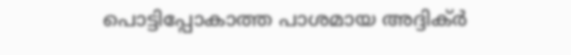പൊട്ടിപ്പോകാത്ത പാശമായ അദ്ദിക്ര്‍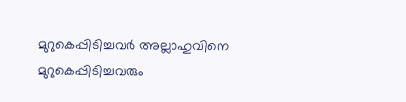മുറുകെപ്പിടിച്ചവര്‍ അല്ലാഹുവിനെ മുറുകെപ്പിടിച്ചവരും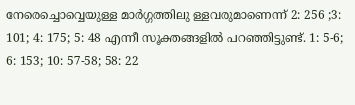നേരെച്ചൊവ്വെയുള്ള മാര്‍ഗ്ഗത്തിലു ള്ളവരുമാണെന്ന് 2: 256 ;3: 101; 4: 175; 5: 48 എന്നീ സൂക്തങ്ങളില്‍ പറഞ്ഞിട്ടുണ്ട്. 1: 5-6; 6: 153; 10: 57-58; 58: 22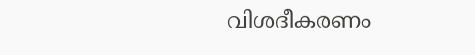വിശദീകരണം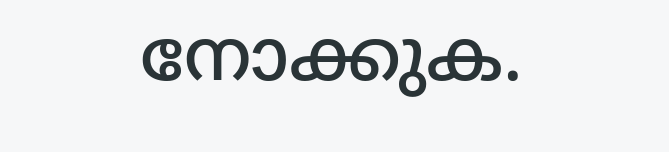നോക്കുക.